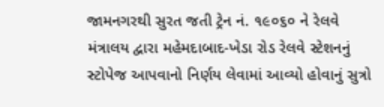જામનગરથી સુરત જતી ટ્રેન નં. ૧૯૦૬૦ ને રેલવે મંત્રાલય દ્વારા મહેમદાબાદ-ખેડા રોડ રેલવે સ્ટેશનનું સ્ટોપેજ આપવાનો નિર્ણય લેવામાં આવ્યો હોવાનું સુત્રો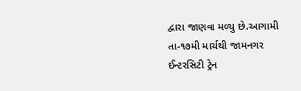દ્વારા જાણવા મળ્યુ છે.આગામી તા-૧૭મી માર્ચથી જામનગર ઈન્ટરસિટી ટ્રેન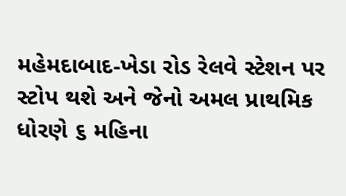મહેમદાબાદ-ખેડા રોડ રેલવે સ્ટેશન પર સ્ટોપ થશે અને જેનો અમલ પ્રાથમિક ધોરણે ૬ મહિના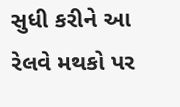સુધી કરીને આ રેલવે મથકો પર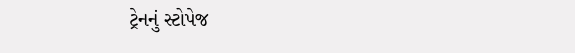ટ્રેનનું સ્ટોપેજ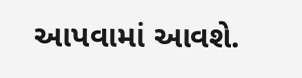આપવામાં આવશે.